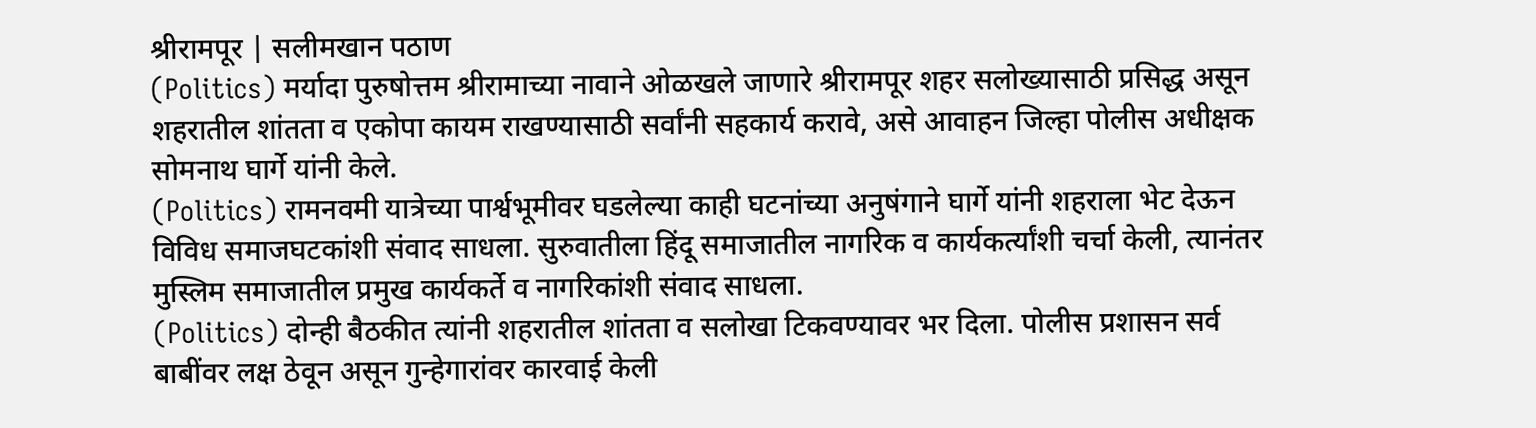श्रीरामपूर | सलीमखान पठाण
(Politics) मर्यादा पुरुषोत्तम श्रीरामाच्या नावाने ओळखले जाणारे श्रीरामपूर शहर सलोख्यासाठी प्रसिद्ध असून शहरातील शांतता व एकोपा कायम राखण्यासाठी सर्वांनी सहकार्य करावे, असे आवाहन जिल्हा पोलीस अधीक्षक सोमनाथ घार्गे यांनी केले.
(Politics) रामनवमी यात्रेच्या पार्श्वभूमीवर घडलेल्या काही घटनांच्या अनुषंगाने घार्गे यांनी शहराला भेट देऊन विविध समाजघटकांशी संवाद साधला. सुरुवातीला हिंदू समाजातील नागरिक व कार्यकर्त्यांशी चर्चा केली, त्यानंतर मुस्लिम समाजातील प्रमुख कार्यकर्ते व नागरिकांशी संवाद साधला.
(Politics) दोन्ही बैठकीत त्यांनी शहरातील शांतता व सलोखा टिकवण्यावर भर दिला. पोलीस प्रशासन सर्व बाबींवर लक्ष ठेवून असून गुन्हेगारांवर कारवाई केली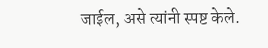जाईल, असे त्यांनी स्पष्ट केले.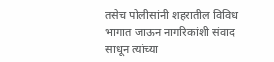तसेच पोलीसांनी शहरातील विविध भागात जाऊन नागरिकांशी संवाद साधून त्यांच्या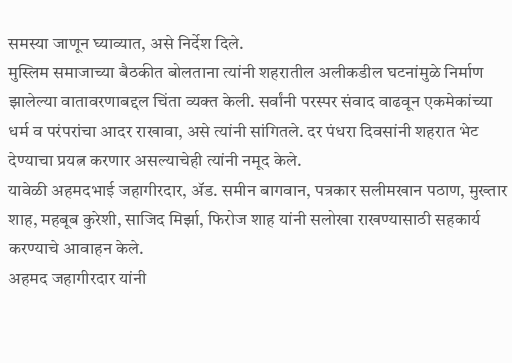समस्या जाणून घ्याव्यात, असे निर्देश दिले.
मुस्लिम समाजाच्या बैठकीत बोलताना त्यांनी शहरातील अलीकडील घटनांमुळे निर्माण झालेल्या वातावरणाबद्दल चिंता व्यक्त केली. सर्वांनी परस्पर संवाद वाढवून एकमेकांच्या धर्म व परंपरांचा आदर राखावा, असे त्यांनी सांगितले. दर पंधरा दिवसांनी शहरात भेट देण्याचा प्रयत्न करणार असल्याचेही त्यांनी नमूद केले.
यावेळी अहमदभाई जहागीरदार, ॲड. समीन बागवान, पत्रकार सलीमखान पठाण, मुख्तार शाह, महबूब कुरेशी, साजिद मिर्झा, फिरोज शाह यांनी सलोखा राखण्यासाठी सहकार्य करण्याचे आवाहन केले.
अहमद जहागीरदार यांनी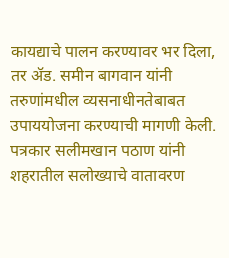कायद्याचे पालन करण्यावर भर दिला, तर ॲड. समीन बागवान यांनी तरुणांमधील व्यसनाधीनतेबाबत उपाययोजना करण्याची मागणी केली. पत्रकार सलीमखान पठाण यांनी शहरातील सलोख्याचे वातावरण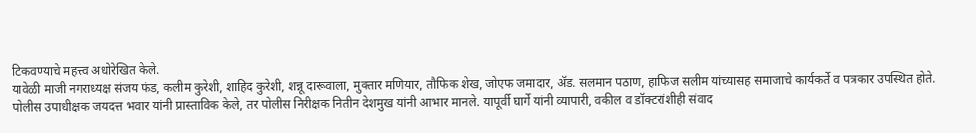टिकवण्याचे महत्त्व अधोरेखित केले.
यावेळी माजी नगराध्यक्ष संजय फंड, कलीम कुरेशी, शाहिद कुरेशी, शन्नू दारूवाला, मुक्तार मणियार, तौफिक शेख, जोएफ जमादार, ॲड. सलमान पठाण, हाफिज सलीम यांच्यासह समाजाचे कार्यकर्ते व पत्रकार उपस्थित होते.
पोलीस उपाधीक्षक जयदत्त भवार यांनी प्रास्ताविक केले, तर पोलीस निरीक्षक नितीन देशमुख यांनी आभार मानले. यापूर्वी घार्गे यांनी व्यापारी, वकील व डॉक्टरांशीही संवाद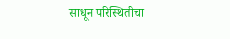साधून परिस्थितीचा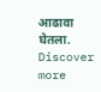आढावा घेतला.
Discover more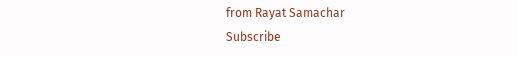from Rayat Samachar
Subscribe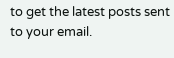to get the latest posts sent to your email.